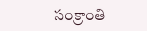సంక్రాంతి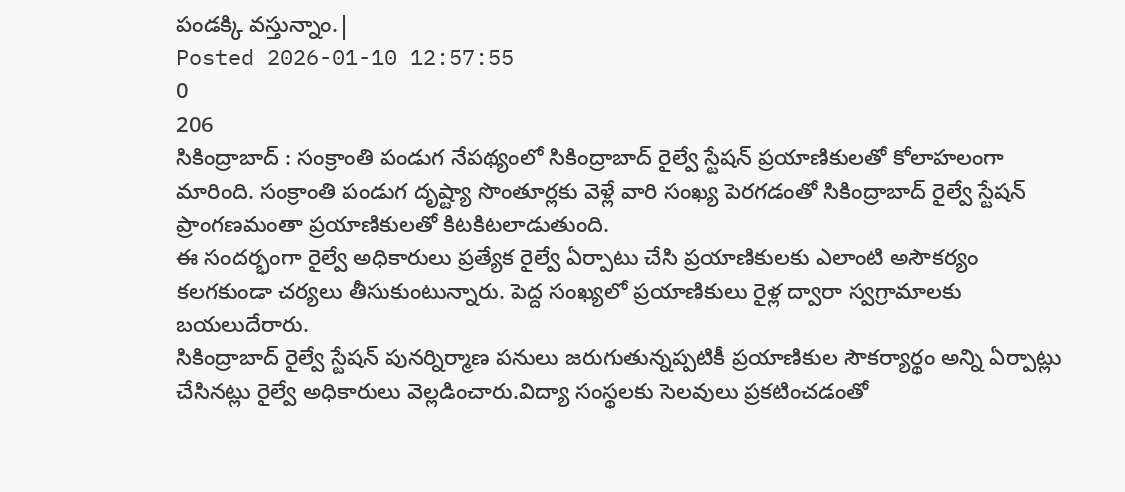పండక్కి వస్తున్నాం.|
Posted 2026-01-10 12:57:55
0
206
సికింద్రాబాద్ : సంక్రాంతి పండుగ నేపథ్యంలో సికింద్రాబాద్ రైల్వే స్టేషన్ ప్రయాణికులతో కోలాహలంగా మారింది. సంక్రాంతి పండుగ దృష్ట్యా సొంతూర్లకు వెళ్లే వారి సంఖ్య పెరగడంతో సికింద్రాబాద్ రైల్వే స్టేషన్ ప్రాంగణమంతా ప్రయాణికులతో కిటకిటలాడుతుంది.
ఈ సందర్భంగా రైల్వే అధికారులు ప్రత్యేక రైల్వే ఏర్పాటు చేసి ప్రయాణికులకు ఎలాంటి అసౌకర్యం కలగకుండా చర్యలు తీసుకుంటున్నారు. పెద్ద సంఖ్యలో ప్రయాణికులు రైళ్ల ద్వారా స్వగ్రామాలకు బయలుదేరారు.
సికింద్రాబాద్ రైల్వే స్టేషన్ పునర్నిర్మాణ పనులు జరుగుతున్నప్పటికీ ప్రయాణికుల సౌకర్యార్థం అన్ని ఏర్పాట్లు చేసినట్లు రైల్వే అధికారులు వెల్లడించారు.విద్యా సంస్థలకు సెలవులు ప్రకటించడంతో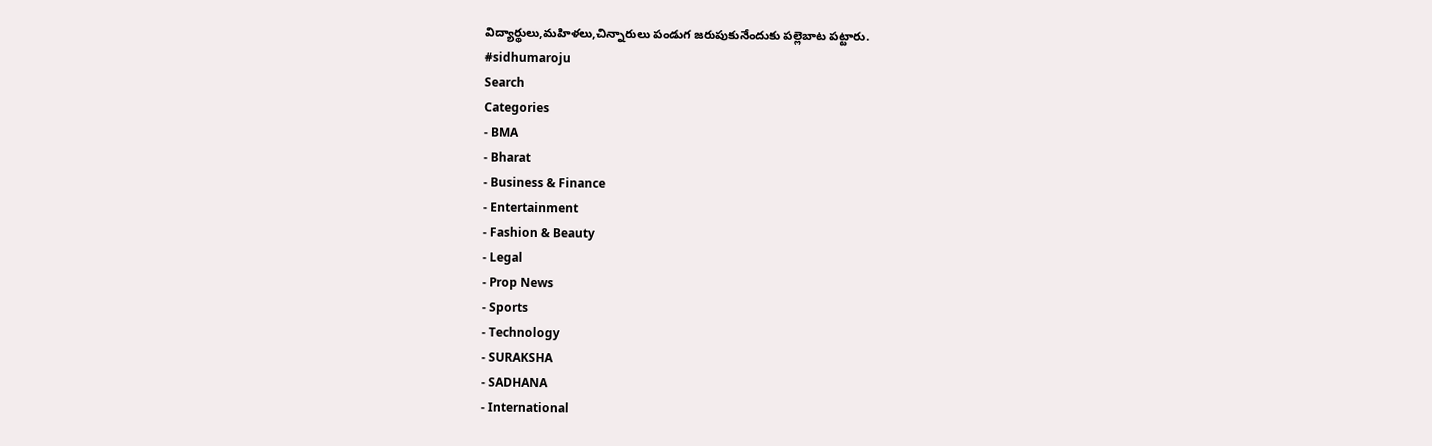విద్యార్థులు,మహిళలు,చిన్నారులు పండుగ జరుపుకునేందుకు పల్లెబాట పట్టారు.
#sidhumaroju
Search
Categories
- BMA
- Bharat
- Business & Finance
- Entertainment
- Fashion & Beauty
- Legal
- Prop News
- Sports
- Technology
- SURAKSHA
- SADHANA
- International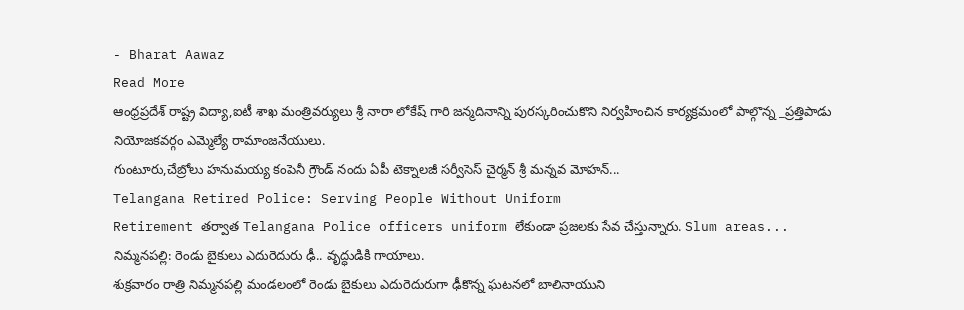- Bharat Aawaz
Read More
ఆంధ్రప్రదేశ్ రాష్ట్ర విద్యా,ఐటీ శాఖ మంత్రివర్యులు శ్రీ నారా లోకేష్ గారి జన్మదినాన్ని పురస్కరించుకొని నిర్వహించిన కార్యక్రమంలో పాల్గొన్న _ప్రత్తిపాడు నియోజకవర్గం ఎమ్మెల్యే రామాంజనేయులు.
గుంటూరు,చేబ్రోలు హనుమయ్య కంపెనీ గ్రౌండ్ నందు ఏపీ టెక్నాలజీ సర్వీసెస్ చైర్మన్ శ్రీ మన్నవ మోహన్...
Telangana Retired Police: Serving People Without Uniform
Retirement తర్వాత Telangana Police officers uniform లేకుండా ప్రజలకు సేవ చేస్తున్నారు. Slum areas...
నిమ్మనపల్లి: రెండు బైకులు ఎదురెదురు ఢీ.. వృద్ధుడికి గాయాలు.
శుక్రవారం రాత్రి నిమ్మనపల్లి మండలంలో రెండు బైకులు ఎదురెదురుగా ఢీకొన్న ఘటనలో బాలినాయుని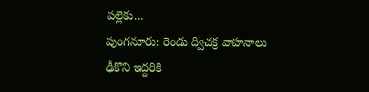పల్లెకు...
పుంగనూరు: రెండు ద్విచక్ర వాహనాలు ఢీకొని ఇద్దరికి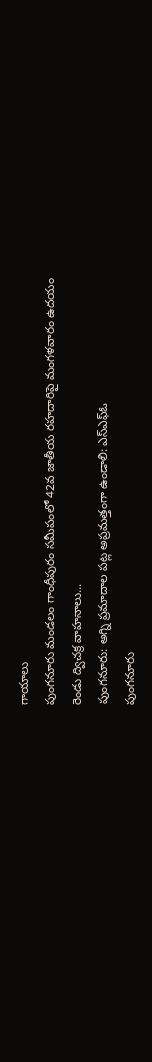గాయాలు
పుంగనూరు మండలం గాంధీపురం సమీపంలో 42వ జాతీయ రహదారిపై మంగళవారం ఉదయం రెండు ద్విచక్ర వాహనాలు...
పుంగనూరు: అగ్ని ప్రమాదాల పట్ల అప్రమత్తంగా ఉండాలి: ఎస్ఎఫ్ఓ
పుంగనూరు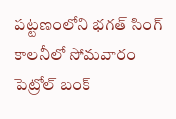పట్టణంలోని భగత్ సింగ్ కాలనీలో సోమవారం పెట్రోల్ బంక్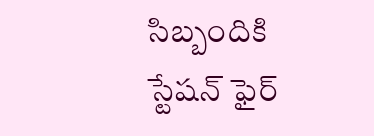సిబ్బందికి స్టేషన్ ఫైర్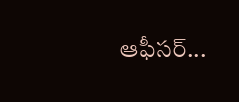ఆఫీసర్...